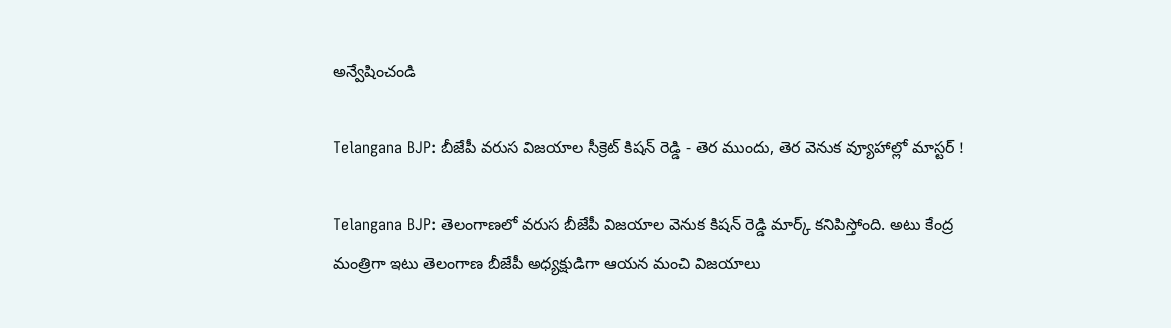అన్వేషించండి

Telangana BJP: బీజేపీ వరుస విజయాల సీక్రెట్ కిషన్ రెడ్డి - తెర ముందు, తెర వెనుక వ్యూహాల్లో మాస్టర్ !

Telangana BJP: తెలంగాణలో వరుస బీజేపీ విజయాల వెనుక కిషన్ రెడ్డి మార్క్ కనిపిస్తోంది. అటు కేంద్ర మంత్రిగా ఇటు తెలంగాణ బీజేపీ అధ్యక్షుడిగా ఆయన మంచి విజయాలు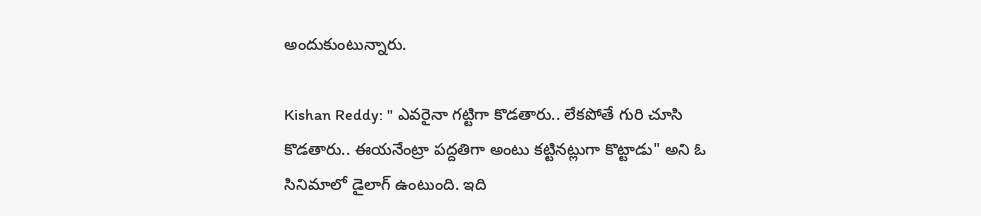అందుకుంటున్నారు.

Kishan Reddy: " ఎవరైనా గట్టిగా కొడతారు.. లేకపోతే గురి చూసి కొడతారు.. ఈయనేంట్రా పద్దతిగా అంటు కట్టినట్లుగా కొట్టాడు" అని ఓ సినిమాలో డైలాగ్ ఉంటుంది. ఇది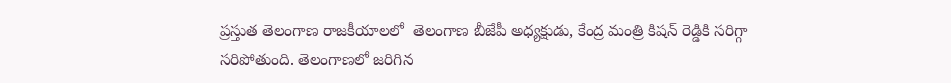ప్రస్తుత తెలంగాణ రాజకీయాలలో  తెలంగాణ బీజేపీ అధ్యక్షుడు, కేంద్ర మంత్రి కిషన్ రెడ్డికి సరిగ్గా సరిపోతుంది. తెలంగాణలో జరిగిన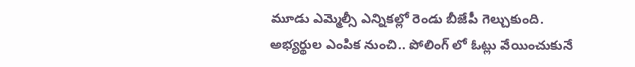మూడు ఎమ్మెల్సీ ఎన్నికల్లో రెండు బీజేపీ గెల్చుకుంది. అభ్యర్థుల ఎంపిక నుంచి.. పోలింగ్ లో ఓట్లు వేయించుకునే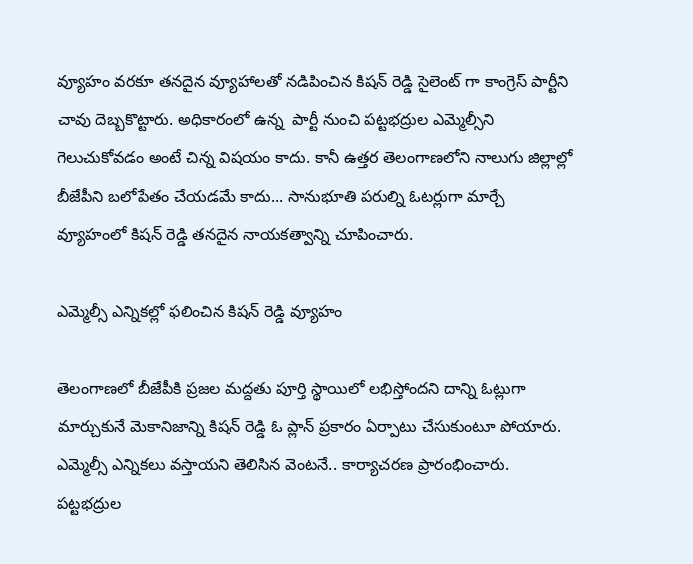వ్యూహం వరకూ తనదైన వ్యూహాలతో నడిపించిన కిషన్ రెడ్డి సైలెంట్ గా కాంగ్రెస్ పార్టీని చావు దెబ్బకొట్టారు. అధికారంలో ఉన్న  పార్టీ నుంచి పట్టభద్రుల ఎమ్మెల్సీని గెలుచుకోవడం అంటే చిన్న విషయం కాదు. కానీ ఉత్తర తెలంగాణలోని నాలుగు జిల్లాల్లో బీజేపీని బలోపేతం చేయడమే కాదు... సానుభూతి పరుల్ని ఓటర్లుగా మార్చే వ్యూహంలో కిషన్ రెడ్డి తనదైన నాయకత్వాన్ని చూపించారు.

ఎమ్మెల్సీ ఎన్నికల్లో ఫలించిన కిషన్ రెడ్డి వ్యూహం

తెలంగాణలో బీజేపీకి ప్రజల మద్దతు పూర్తి స్థాయిలో లభిస్తోందని దాన్ని ఓట్లుగా మార్చుకునే మెకానిజాన్ని కిషన్ రెడ్డి ఓ ప్లాన్ ప్రకారం ఏర్పాటు చేసుకుంటూ పోయారు. ఎమ్మెల్సీ ఎన్నికలు వస్తాయని తెలిసిన వెంటనే.. కార్యాచరణ ప్రారంభించారు. పట్టభద్రుల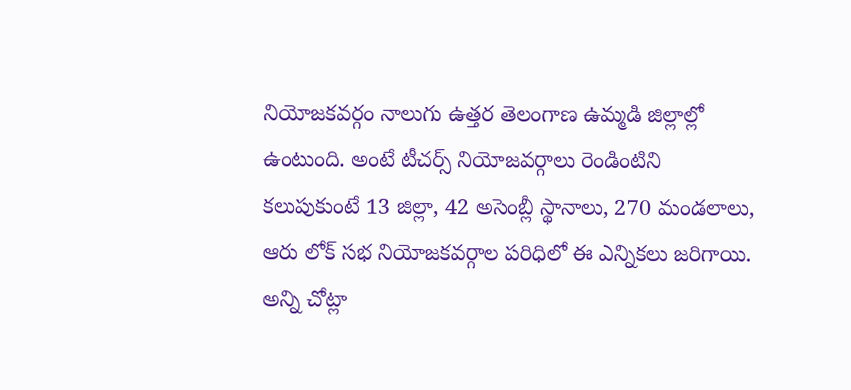నియోజకవర్గం నాలుగు ఉత్తర తెలంగాణ ఉమ్మడి జిల్లాల్లో ఉంటుంది. అంటే టీచర్స్ నియోజవర్గాలు రెండింటిని కలుపుకుంటే 13 జిల్లా, 42 అసెంబ్లీ స్థానాలు, 270 మండలాలు, ఆరు లోక్ సభ నియోజకవర్గాల పరిధిలో ఈ ఎన్నికలు జరిగాయి. అన్ని చోట్లా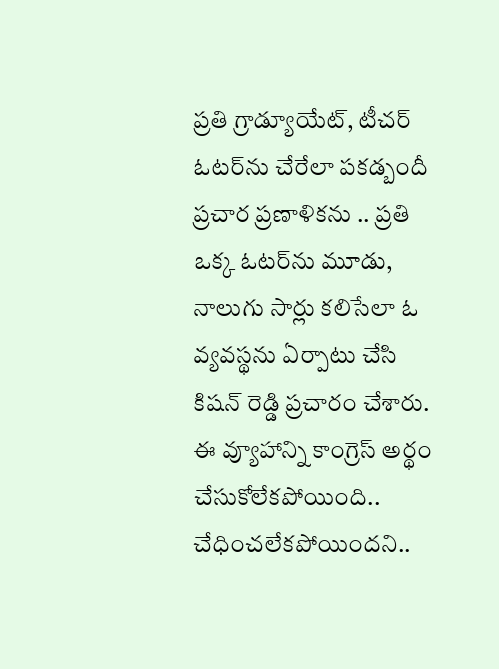ప్రతి గ్రాడ్యూయేట్, టీచర్ ఓటర్‌ను చేరేలా పకడ్బందీ ప్రచార ప్రణాళికను .. ప్రతి ఒక్క ఓటర్‌ను మూడు, నాలుగు సార్లు కలిసేలా ఓ వ్యవస్థను ఏర్పాటు చేసి కిషన్ రెడ్డి ప్రచారం చేశారు. ఈ వ్యూహాన్ని కాంగ్రెస్ అర్థం చేసుకోలేకపోయింది.. చేధించలేకపోయిందని..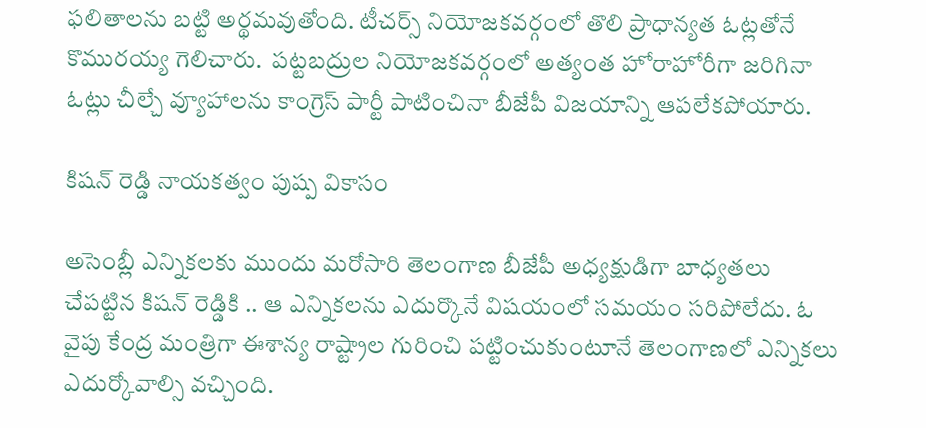ఫలితాలను బట్టి అర్థమవుతోంది. టీచర్స్ నియోజకవర్గంలో తొలి ప్రాధాన్యత ఓట్లతోనే కొమురయ్య గెలిచారు.  పట్టబద్రుల నియోజకవర్గంలో అత్యంత హోరాహోరీగా జరిగినా ఓట్లు చీల్చే వ్యూహాలను కాంగ్రెస్ పార్టీ పాటించినా బీజేపీ విజయాన్ని ఆపలేకపోయారు.

కిషన్ రెడ్డి నాయకత్వం పుష్ప వికాసం

అసెంబ్లీ ఎన్నికలకు ముందు మరోసారి తెలంగాణ బీజేపీ అధ్యక్షుడిగా బాధ్యతలు చేపట్టిన కిషన్ రెడ్డికి .. ఆ ఎన్నికలను ఎదుర్కొనే విషయంలో సమయం సరిపోలేదు. ఓ వైపు కేంద్ర మంత్రిగా ఈశాన్య రాష్ట్రాల గురించి పట్టించుకుంటూనే తెలంగాణలో ఎన్నికలు ఎదుర్కోవాల్సి వచ్చింది.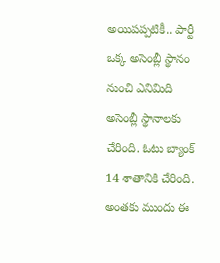అయిపప్పటికీ.. పార్టీ ఒక్క అసెంబ్లీ స్థానం నుంచి ఎనిమిది అసెంబ్లీ స్థానాలకు చేరింది. ఓటు బ్యాంక్ 14 శాతానికి చేరింది. అంతకు ముందు ఈ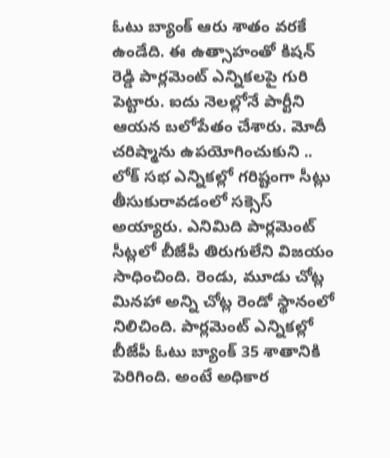ఓటు బ్యాంక్ ఆరు శాతం వరకే ఉండేది. ఈ ఉత్సాహంతో కిషన్ రెడ్డి పార్లమెంట్ ఎన్నికలపై గురి పెట్టారు. ఐదు నెలల్లోనే పార్టీని ఆయన బలోపేతం చేశారు. మోదీ చరిష్మాను ఉపయోగించుకుని .. లోక్ సభ ఎన్నికల్లో గరిష్టంగా సీట్లు తీసుకురావడంలో సక్సెస్ అయ్యారు. ఎనిమిది పార్లమెంట్ సీట్లలో బీజేపీ తిరుగులేని విజయం సాధించింది. రెండు, మూడు చోట్ల మినహా అన్ని చోట్ల రెండో స్థానంలో నిలిచింది. పార్లమెంట్ ఎన్నికల్లో బీజేపీ ఓటు బ్యాంక్ 35 శాతానికి పెరిగింది. అంటే అధికార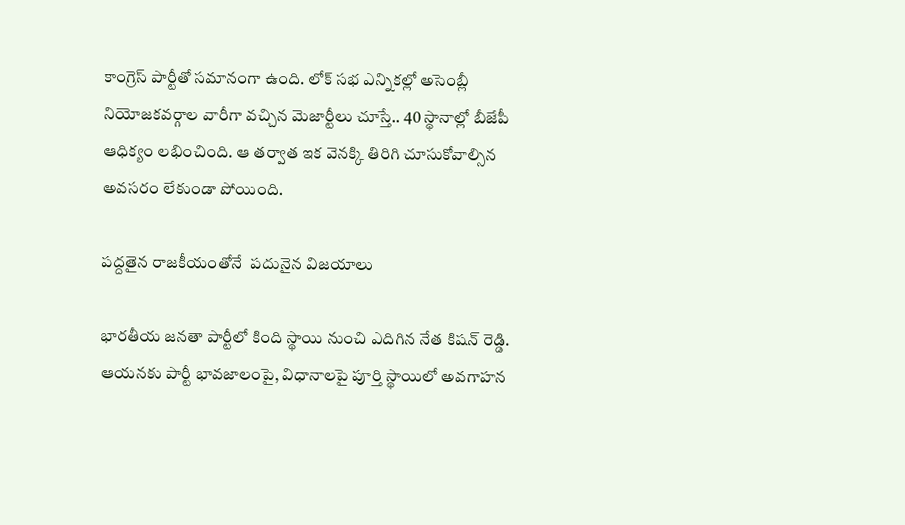కాంగ్రెస్ పార్టీతో సమానంగా ఉంది. లోక్ సభ ఎన్నికల్లో అసెంబ్లీ నియోజకవర్గాల వారీగా వచ్చిన మెజార్టీలు చూస్తే.. 40 స్థానాల్లో బీజేపీ ఆధిక్యం లభించింది. ఆ తర్వాత ఇక వెనక్కి తిరిగి చూసుకోవాల్సిన అవసరం లేకుండా పోయింది.

పద్దతైన రాజకీయంతోనే  పదునైన విజయాలు

భారతీయ జనతా పార్టీలో కింది స్థాయి నుంచి ఎదిగిన నేత కిషన్ రెడ్డి. ఆయనకు పార్టీ భావజాలంపై, విధానాలపై పూర్తి స్థాయిలో అవగాహన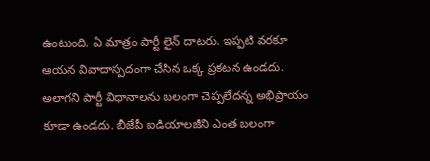ఉంటుంది. ఏ మాత్రం పార్టీ లైన్ దాటరు. ఇప్పటి వరకూ ఆయన వివాదాస్పదంగా చేసిన ఒక్క ప్రకటన ఉండదు. అలాగని పార్టీ విధానాలను బలంగా చెప్పలేదన్న అభిప్రాయం కూడా ఉండదు. బీజేపీ ఐడియాలజీని ఎంత బలంగా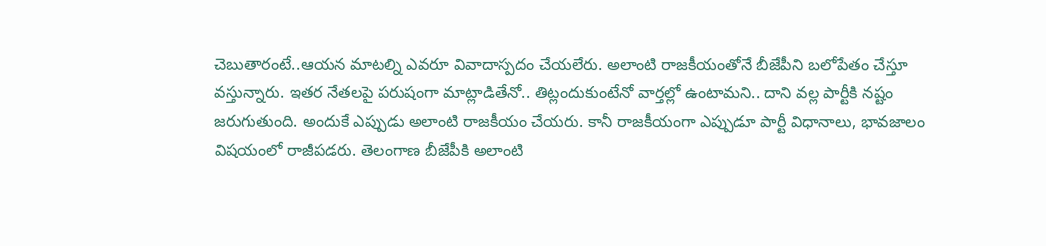చెబుతారంటే..ఆయన మాటల్ని ఎవరూ వివాదాస్పదం చేయలేరు. అలాంటి రాజకీయంతోనే బీజేపీని బలోపేతం చేస్తూ వస్తున్నారు. ఇతర నేతలపై పరుషంగా మాట్లాడితేనో.. తిట్లందుకుంటేనో వార్తల్లో ఉంటామని.. దాని వల్ల పార్టీకి నష్టం జరుగుతుంది. అందుకే ఎప్పుడు అలాంటి రాజకీయం చేయరు. కానీ రాజకీయంగా ఎప్పుడూ పార్టీ విధానాలు, భావజాలం విషయంలో రాజీపడరు. తెలంగాణ బీజేపీకి అలాంటి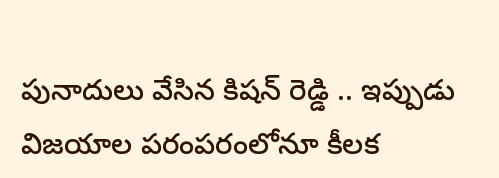పునాదులు వేసిన కిషన్ రెడ్డి .. ఇప్పుడు విజయాల పరంపరంలోనూ కీలక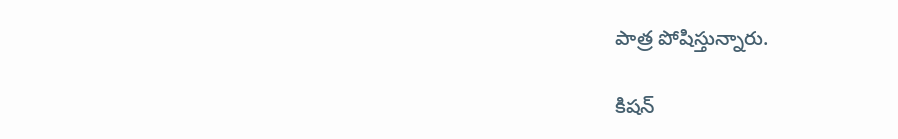పాత్ర పోషిస్తున్నారు.

కిషన్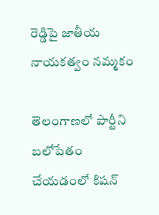రెడ్డిపై జాతీయ నాయకత్వం నమ్మకం

తెలంగాణలో పార్టీని బలోపేతం చేయడంలో కిషన్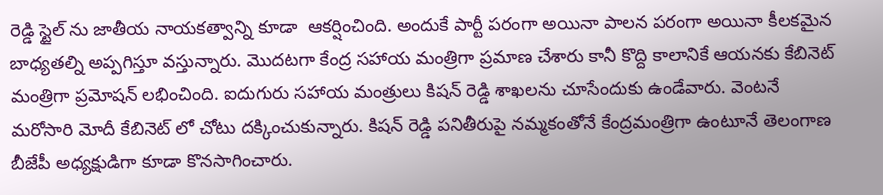రెడ్డి స్టైల్ ను జాతీయ నాయకత్వాన్ని కూడా  ఆకర్షించింది. అందుకే పార్టీ పరంగా అయినా పాలన పరంగా అయినా కీలకమైన బాధ్యతల్ని అప్పగిస్తూ వస్తున్నారు. మొదటగా కేంద్ర సహాయ మంత్రిగా ప్రమాణ చేశారు కానీ కొద్ది కాలానికే ఆయనకు కేబినెట్ మంత్రిగా ప్రమోషన్ లభించింది. ఐదుగురు సహాయ మంత్రులు కిషన్ రెడ్డి శాఖలను చూసేందుకు ఉండేవారు. వెంటనే మరోసారి మోదీ కేబినెట్ లో చోటు దక్కించుకున్నారు. కిషన్ రెడ్డి పనితీరుపై నమ్మకంతోనే కేంద్రమంత్రిగా ఉంటూనే తెలంగాణ బీజేపీ అధ్యక్షుడిగా కూడా కొనసాగించారు.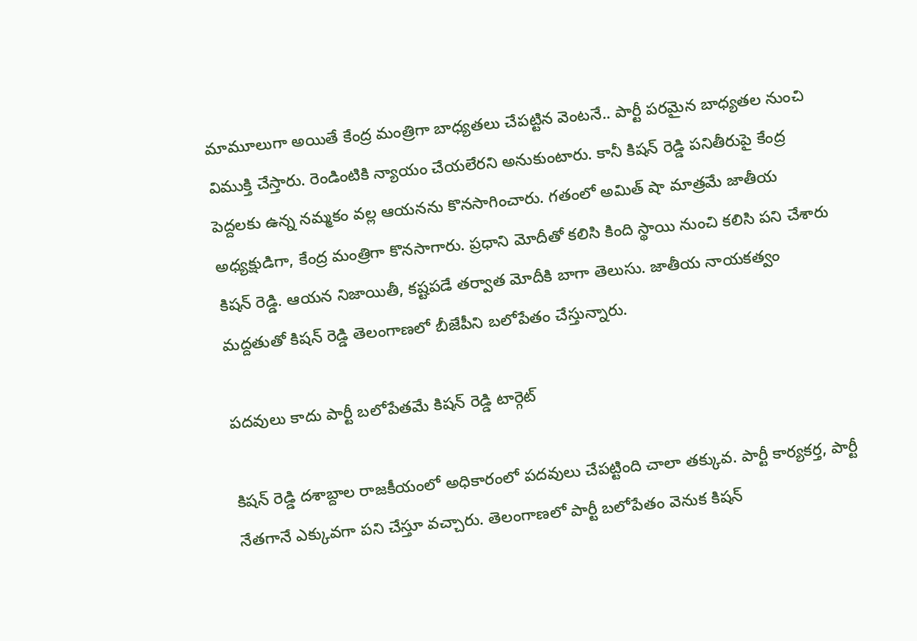మామూలుగా అయితే కేంద్ర మంత్రిగా బాధ్యతలు చేపట్టిన వెంటనే.. పార్టీ పరమైన బాధ్యతల నుంచి విముక్తి చేస్తారు. రెండింటికి న్యాయం చేయలేరని అనుకుంటారు. కానీ కిషన్ రెడ్డి పనితీరుపై కేంద్ర పెద్దలకు ఉన్న నమ్మకం వల్ల ఆయనను కొనసాగించారు. గతంలో అమిత్ షా మాత్రమే జాతీయ అధ్యక్షుడిగా, కేంద్ర మంత్రిగా కొనసాగారు. ప్రధాని మోదీతో కలిసి కింది స్థాయి నుంచి కలిసి పని చేశారు కిషన్ రెడ్డి. ఆయన నిజాయితీ, కష్టపడే తర్వాత మోదీకి బాగా తెలుసు. జాతీయ నాయకత్వం మద్దతుతో కిషన్ రెడ్డి తెలంగాణలో బీజేపీని బలోపేతం చేస్తున్నారు.

పదవులు కాదు పార్టీ బలోపేతమే కిషన్ రెడ్డి టార్గెట్

కిషన్ రెడ్డి దశాబ్దాల రాజకీయంలో అధికారంలో పదవులు చేపట్టింది చాలా తక్కువ. పార్టీ కార్యకర్త, పార్టీ నేతగానే ఎక్కువగా పని చేస్తూ వచ్చారు. తెలంగాణలో పార్టీ బలోపేతం వెనుక కిషన్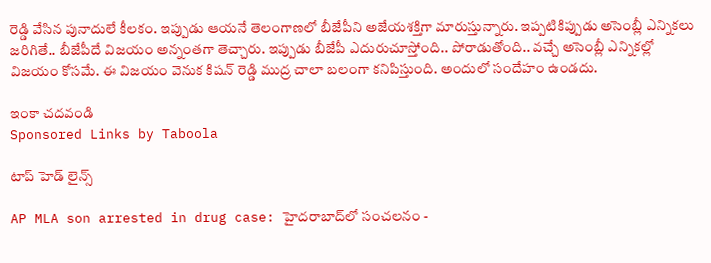రెడ్డి వేసిన పునాదులే కీలకం. ఇప్పుడు ఆయనే తెలంగాణలో బీజేపీని అజేయశక్తిగా మారుస్తున్నారు. ఇప్పటికిప్పుడు అసెంబ్లీ ఎన్నికలు జరిగితే.. బీజేపీదే విజయం అన్నంతగా తెచ్చారు. ఇప్పుడు బీజేపీ ఎదురుచూస్తోంది.. పోరాడుతోంది.. వచ్చే అసెంబ్లీ ఎన్నికల్లో విజయం కోసమే. ఈ విజయం వెనుక కిషన్ రెడ్డి ముద్ర చాలా బలంగా కనిపిస్తుంది. అందులో సందేహం ఉండదు.

ఇంకా చదవండి
Sponsored Links by Taboola

టాప్ హెడ్ లైన్స్

AP MLA son arrested in drug case: హైదరాబాద్‌లో సంచలనం -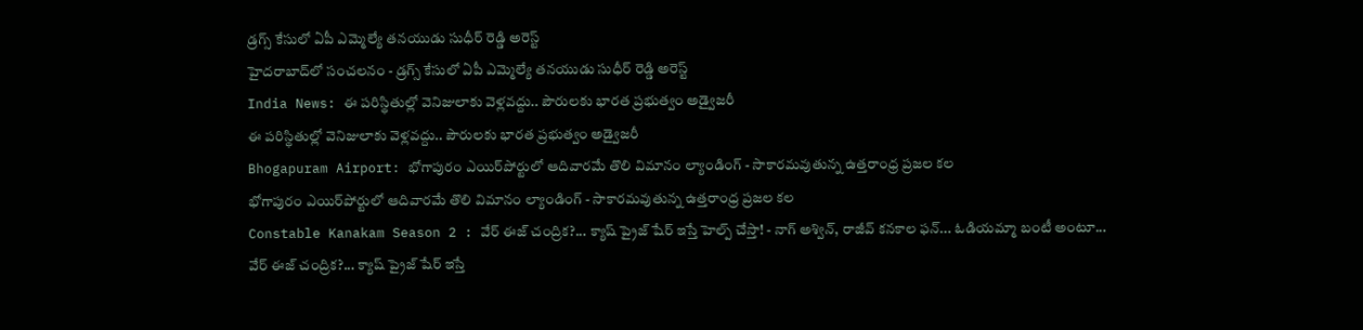డ్రగ్స్ కేసులో ఏపీ ఎమ్మెల్యే తనయుడు సుధీర్ రెడ్డి అరెస్ట్
హైదరాబాద్‌లో సంచలనం - డ్రగ్స్ కేసులో ఏపీ ఎమ్మెల్యే తనయుడు సుధీర్ రెడ్డి అరెస్ట్
India News: ఈ పరిస్థితుల్లో వెనిజులాకు వెళ్లవద్దు.. పౌరులకు భారత ప్రభుత్వం అడ్వైజరీ
ఈ పరిస్థితుల్లో వెనిజులాకు వెళ్లవద్దు.. పౌరులకు భారత ప్రభుత్వం అడ్వైజరీ
Bhogapuram Airport: భోగాపురం ఎయిర్‌పోర్టులో ఆదివారమే తొలి విమానం ల్యాండింగ్ - సాకారమవుతున్న ఉత్తరాంధ్ర ప్రజల కల
భోగాపురం ఎయిర్‌పోర్టులో ఆదివారమే తొలి విమానం ల్యాండింగ్ - సాకారమవుతున్న ఉత్తరాంధ్ర ప్రజల కల
Constable Kanakam Season 2 : వేర్ ఈజ్ చంద్రిక?... క్యాష్ ప్రైజ్ షేర్ ఇస్తే హెల్ప్ చేస్తా! - నాగ్ అశ్విన్, రాజీవ్ కనకాల ఫన్... ఓడియమ్మా బంటీ అంటూ...
వేర్ ఈజ్ చంద్రిక?... క్యాష్ ప్రైజ్ షేర్ ఇస్తే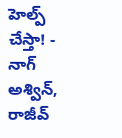హెల్ప్ చేస్తా! - నాగ్ అశ్విన్, రాజీవ్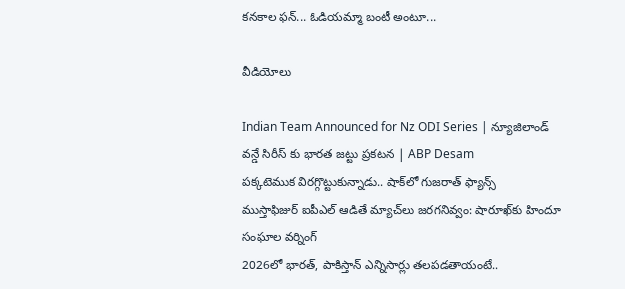కనకాల ఫన్... ఓడియమ్మా బంటీ అంటూ...

వీడియోలు

Indian Team Announced for Nz ODI Series | న్యూజిలాండ్ వన్డే సిరీస్ కు భారత జట్టు ప్రకటన | ABP Desam
పక్కటెముక విరగ్గొట్టుకున్నాడు.. షాక్‌లో గుజరాత్ ఫ్యాన్స్
ముస్తాఫిజుర్‌ ఐపీఎల్ ఆడితే మ్యాచ్‌లు జరగనివ్వం: షారూఖ్‌కు హిందూ సంఘాల వర్నింగ్
2026లో భారత్, పాకిస్తాన్ ఎన్నిసార్లు తలపడతాయంటే..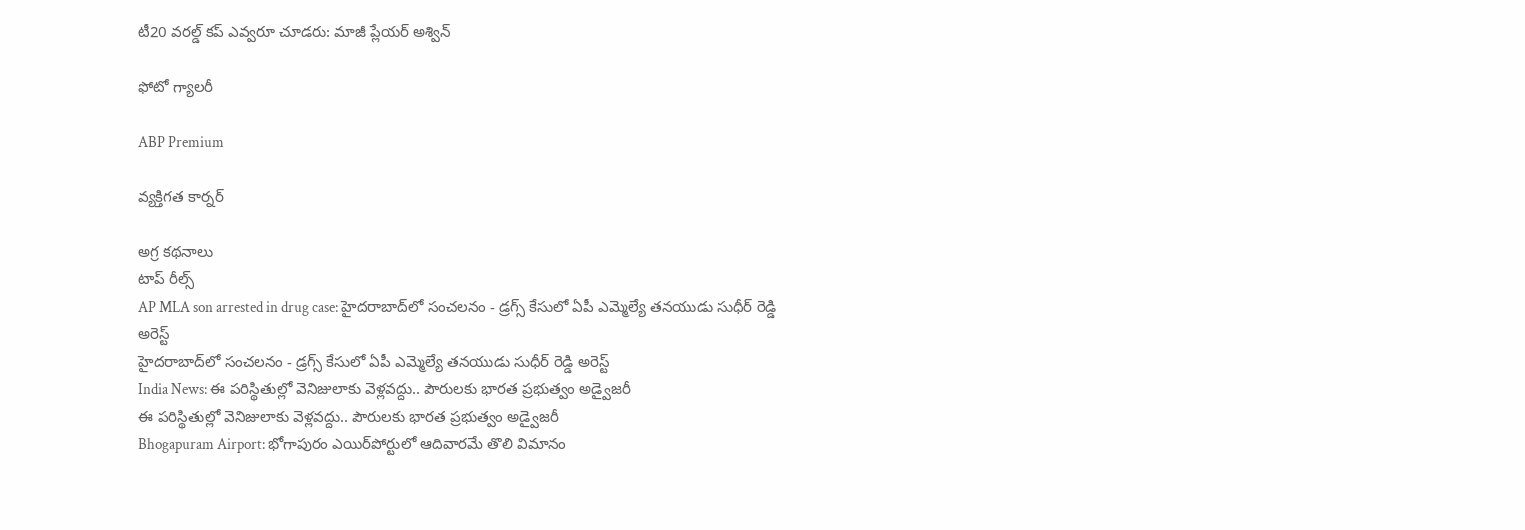టీ20 వరల్డ్ కప్ ఎవ్వరూ చూడరు: మాజీ ప్లేయర్ అశ్విన్

ఫోటో గ్యాలరీ

ABP Premium

వ్యక్తిగత కార్నర్

అగ్ర కథనాలు
టాప్ రీల్స్
AP MLA son arrested in drug case: హైదరాబాద్‌లో సంచలనం - డ్రగ్స్ కేసులో ఏపీ ఎమ్మెల్యే తనయుడు సుధీర్ రెడ్డి అరెస్ట్
హైదరాబాద్‌లో సంచలనం - డ్రగ్స్ కేసులో ఏపీ ఎమ్మెల్యే తనయుడు సుధీర్ రెడ్డి అరెస్ట్
India News: ఈ పరిస్థితుల్లో వెనిజులాకు వెళ్లవద్దు.. పౌరులకు భారత ప్రభుత్వం అడ్వైజరీ
ఈ పరిస్థితుల్లో వెనిజులాకు వెళ్లవద్దు.. పౌరులకు భారత ప్రభుత్వం అడ్వైజరీ
Bhogapuram Airport: భోగాపురం ఎయిర్‌పోర్టులో ఆదివారమే తొలి విమానం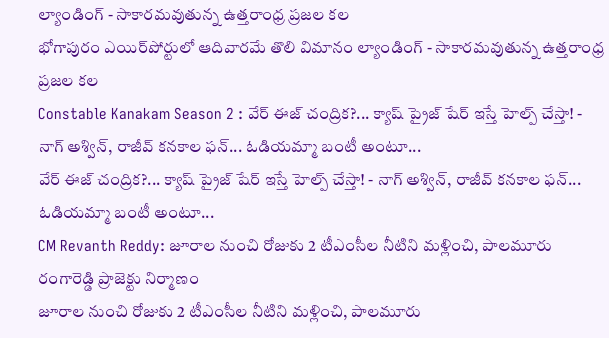ల్యాండింగ్ - సాకారమవుతున్న ఉత్తరాంధ్ర ప్రజల కల
భోగాపురం ఎయిర్‌పోర్టులో ఆదివారమే తొలి విమానం ల్యాండింగ్ - సాకారమవుతున్న ఉత్తరాంధ్ర ప్రజల కల
Constable Kanakam Season 2 : వేర్ ఈజ్ చంద్రిక?... క్యాష్ ప్రైజ్ షేర్ ఇస్తే హెల్ప్ చేస్తా! - నాగ్ అశ్విన్, రాజీవ్ కనకాల ఫన్... ఓడియమ్మా బంటీ అంటూ...
వేర్ ఈజ్ చంద్రిక?... క్యాష్ ప్రైజ్ షేర్ ఇస్తే హెల్ప్ చేస్తా! - నాగ్ అశ్విన్, రాజీవ్ కనకాల ఫన్... ఓడియమ్మా బంటీ అంటూ...
CM Revanth Reddy: జూరాల నుంచి రోజుకు 2 టీఎంసీల నీటిని మళ్లించి, పాలమూరు రంగారెడ్డి ప్రాజెక్టు నిర్మాణం
జూరాల నుంచి రోజుకు 2 టీఎంసీల నీటిని మళ్లించి, పాలమూరు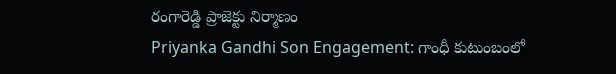రంగారెడ్డి ప్రాజెక్టు నిర్మాణం
Priyanka Gandhi Son Engagement: గాంధీ కుటుంబంలో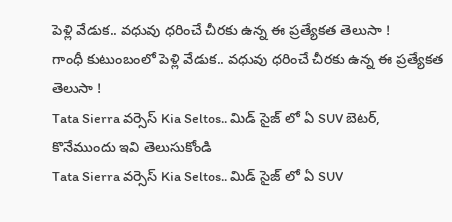పెళ్లి వేడుక.. వధువు ధరించే చీరకు ఉన్న ఈ ప్రత్యేకత తెలుసా !
గాంధీ కుటుంబంలో పెళ్లి వేడుక.. వధువు ధరించే చీరకు ఉన్న ఈ ప్రత్యేకత తెలుసా !
Tata Sierra వర్సెస్ Kia Seltos.. మిడ్ సైజ్ లో ఏ SUV బెటర్, కొనేముందు ఇవి తెలుసుకోండి
Tata Sierra వర్సెస్ Kia Seltos.. మిడ్ సైజ్ లో ఏ SUV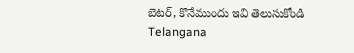బెటర్, కొనేముందు ఇవి తెలుసుకోండి
Telangana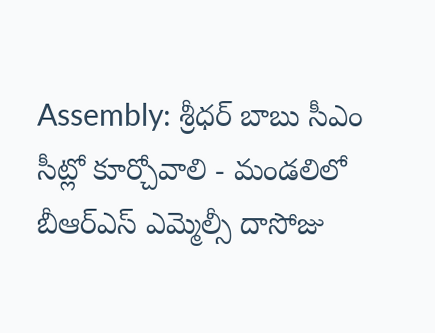Assembly: శ్రీధర్ బాబు సీఎం సీట్లో కూర్చోవాలి - మండలిలో బీఆర్ఎస్ ఎమ్మెల్సీ దాసోజు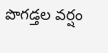పొగడ్తల వర్షం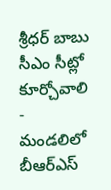శ్రీధర్ బాబు సీఎం సీట్లో కూర్చోవాలి - మండలిలో బీఆర్ఎస్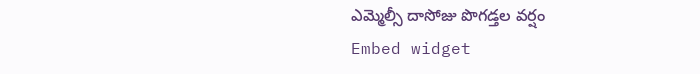ఎమ్మెల్సీ దాసోజు పొగడ్తల వర్షం
Embed widget